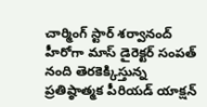చార్మింగ్‌ స్టార్‌ శర్వానంద్‌ హీరోగా మాస్‌ డైరెక్టర్‌ సంపత్‌ నంది తెరకెక్కిస్తున్న ప్రతిష్ఠాత్మక పీరియడ్‌ యాక్షన్‌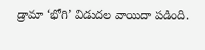డ్రామా ‘భోగి’ విడుదల వాయిదా పడింది.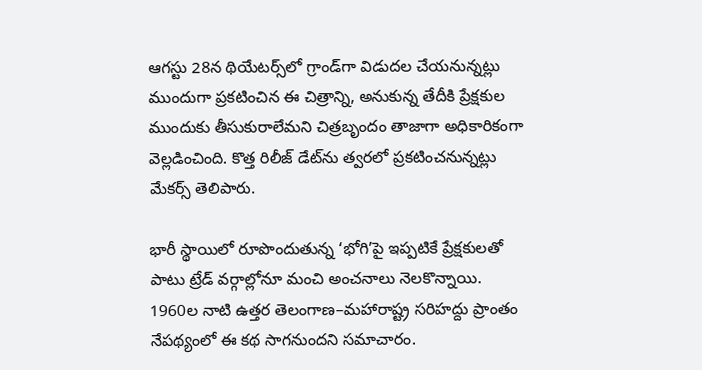ఆగస్టు 28న థియేటర్స్‌లో గ్రాండ్‌గా విడుదల చేయనున్నట్లు ముందుగా ప్రకటించిన ఈ చిత్రాన్ని, అనుకున్న తేదీకి ప్రేక్షకుల ముందుకు తీసుకురాలేమని చిత్రబృందం తాజాగా అధికారికంగా వెల్లడించింది. కొత్త రిలీజ్‌ డేట్‌ను త్వరలో ప్రకటించనున్నట్లు మేకర్స్‌ తెలిపారు.

భారీ స్థాయిలో రూపొందుతున్న ‘భోగి’పై ఇప్పటికే ప్రేక్షకులతో పాటు ట్రేడ్‌ వర్గాల్లోనూ మంచి అంచనాలు నెలకొన్నాయి. 1960ల నాటి ఉత్తర తెలంగాణ–మహారాష్ట్ర సరిహద్దు ప్రాంతం నేపథ్యంలో ఈ కథ సాగనుందని సమాచారం.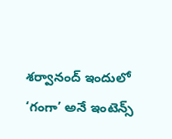శర్వానంద్‌ ఇందులో ‘గంగా’ అనే ఇంటెన్స్‌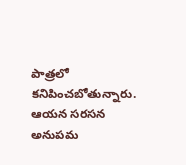పాత్రలో కనిపించబోతున్నారు. ఆయన సరసన అనుపమ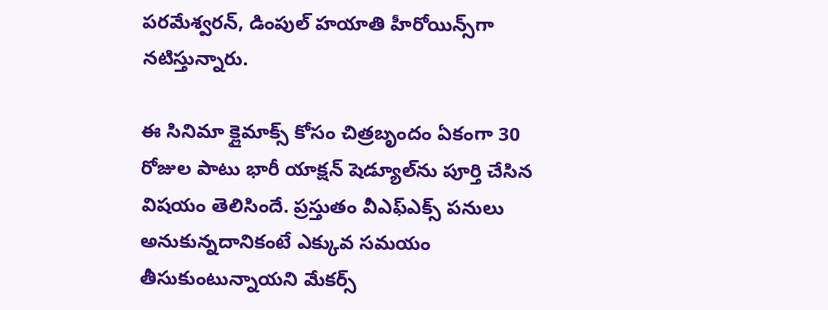పరమేశ్వరన్‌, డింపుల్‌ హయాతి హీరోయిన్స్‌గా నటిస్తున్నారు.

ఈ సినిమా క్లైమాక్స్‌ కోసం చిత్రబృందం ఏకంగా 30 రోజుల పాటు భారీ యాక్షన్‌ షెడ్యూల్‌ను పూర్తి చేసిన విషయం తెలిసిందే. ప్రస్తుతం వీఎఫ్‌ఎక్స్‌ పనులు అనుకున్నదానికంటే ఎక్కువ సమయం తీసుకుంటున్నాయని మేకర్స్‌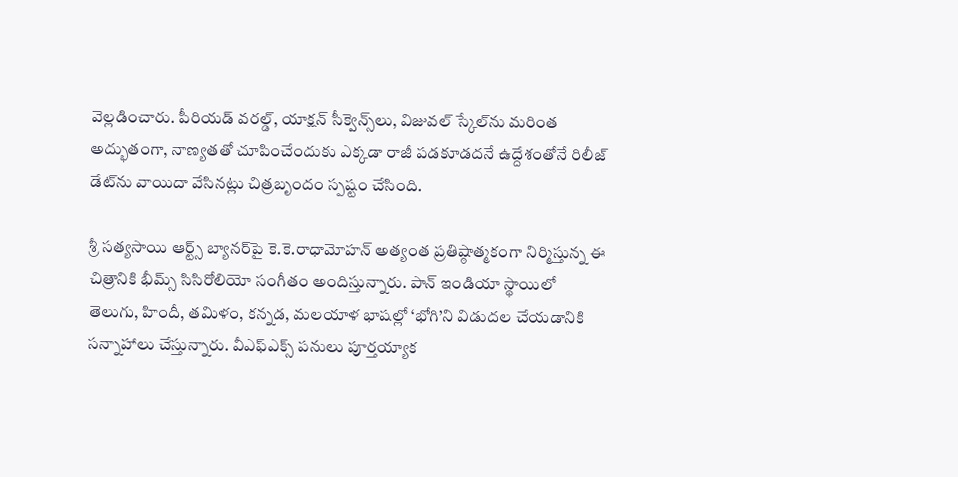వెల్లడించారు. పీరియడ్‌ వరల్డ్‌, యాక్షన్‌ సీక్వెన్స్‌లు, విజువల్‌ స్కేల్‌ను మరింత అద్భుతంగా, నాణ్యతతో చూపించేందుకు ఎక్కడా రాజీ పడకూడదనే ఉద్దేశంతోనే రిలీజ్‌ డేట్‌ను వాయిదా వేసినట్లు చిత్రబృందం స్పష్టం చేసింది.

శ్రీ సత్యసాయి ఆర్ట్స్‌ బ్యానర్‌పై కె.కె.రాధామోహన్‌ అత్యంత ప్రతిష్ఠాత్మకంగా నిర్మిస్తున్న ఈ చిత్రానికి భీమ్స్‌ సిసిరోలియో సంగీతం అందిస్తున్నారు. పాన్‌ ఇండియా స్థాయిలో తెలుగు, హిందీ, తమిళం, కన్నడ, మలయాళ భాషల్లో ‘భోగి’ని విడుదల చేయడానికి సన్నాహాలు చేస్తున్నారు. వీఎఫ్‌ఎక్స్‌ పనులు పూర్తయ్యాక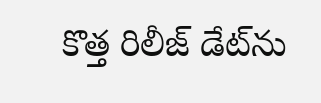కొత్త రిలీజ్‌ డేట్‌ను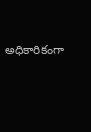అధికారికంగా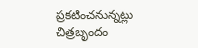ప్రకటించనున్నట్లు చిత్రబృందం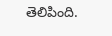తెలిపింది.